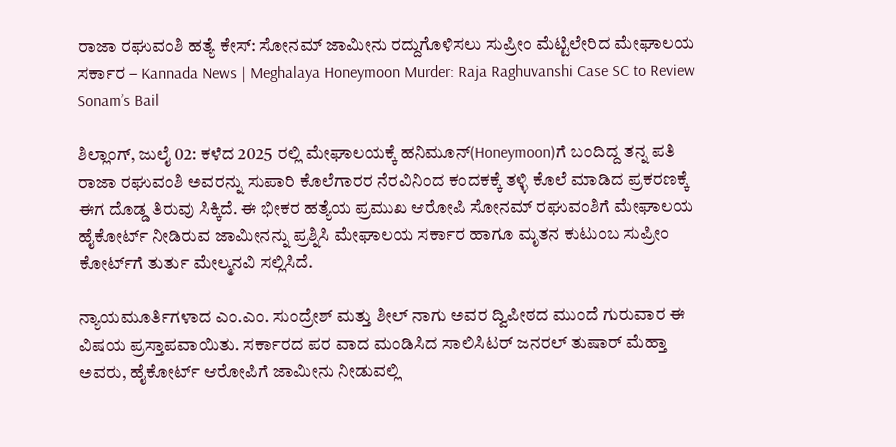ರಾಜಾ ರಘುವಂಶಿ ಹತ್ಯೆ ಕೇಸ್: ಸೋನಮ್ ಜಾಮೀನು ರದ್ದುಗೊಳಿಸಲು ಸುಪ್ರೀಂ ಮೆಟ್ಟಿಲೇರಿದ ಮೇಘಾಲಯ ಸರ್ಕಾರ – Kannada News | Meghalaya Honeymoon Murder: Raja Raghuvanshi Case SC to Review Sonam’s Bail

ಶಿಲ್ಲಾಂಗ್, ಜುಲೈ 02: ಕಳೆದ 2025 ರಲ್ಲಿ ಮೇಘಾಲಯಕ್ಕೆ ಹನಿಮೂನ್‌(Honeymoon)ಗೆ ಬಂದಿದ್ದ ತನ್ನ ಪತಿ ರಾಜಾ ರಘುವಂಶಿ ಅವರನ್ನು ಸುಪಾರಿ ಕೊಲೆಗಾರರ ನೆರವಿನಿಂದ ಕಂದಕಕ್ಕೆ ತಳ್ಳಿ ಕೊಲೆ ಮಾಡಿದ ಪ್ರಕರಣಕ್ಕೆ ಈಗ ದೊಡ್ಡ ತಿರುವು ಸಿಕ್ಕಿದೆ. ಈ ಭೀಕರ ಹತ್ಯೆಯ ಪ್ರಮುಖ ಆರೋಪಿ ಸೋನಮ್ ರಘುವಂಶಿಗೆ ಮೇಘಾಲಯ ಹೈಕೋರ್ಟ್ ನೀಡಿರುವ ಜಾಮೀನನ್ನು ಪ್ರಶ್ನಿಸಿ ಮೇಘಾಲಯ ಸರ್ಕಾರ ಹಾಗೂ ಮೃತನ ಕುಟುಂಬ ಸುಪ್ರೀಂ ಕೋರ್ಟ್‌ಗೆ ತುರ್ತು ಮೇಲ್ಮನವಿ ಸಲ್ಲಿಸಿದೆ.

ನ್ಯಾಯಮೂರ್ತಿಗಳಾದ ಎಂ.ಎಂ. ಸುಂದ್ರೇಶ್ ಮತ್ತು ಶೀಲ್ ನಾಗು ಅವರ ದ್ವಿಪೀಠದ ಮುಂದೆ ಗುರುವಾರ ಈ ವಿಷಯ ಪ್ರಸ್ತಾಪವಾಯಿತು. ಸರ್ಕಾರದ ಪರ ವಾದ ಮಂಡಿಸಿದ ಸಾಲಿಸಿಟರ್ ಜನರಲ್ ತುಷಾರ್ ಮೆಹ್ತಾ ಅವರು, ಹೈಕೋರ್ಟ್ ಆರೋಪಿಗೆ ಜಾಮೀನು ನೀಡುವಲ್ಲಿ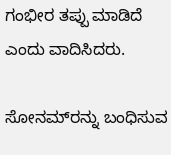ಗಂಭೀರ ತಪ್ಪು ಮಾಡಿದೆ ಎಂದು ವಾದಿಸಿದರು.

ಸೋನಮ್‌ರನ್ನು ಬಂಧಿಸುವ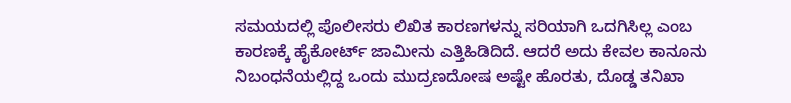ಸಮಯದಲ್ಲಿ ಪೊಲೀಸರು ಲಿಖಿತ ಕಾರಣಗಳನ್ನು ಸರಿಯಾಗಿ ಒದಗಿಸಿಲ್ಲ ಎಂಬ ಕಾರಣಕ್ಕೆ ಹೈಕೋರ್ಟ್ ಜಾಮೀನು ಎತ್ತಿಹಿಡಿದಿದೆ. ಆದರೆ ಅದು ಕೇವಲ ಕಾನೂನು ನಿಬಂಧನೆಯಲ್ಲಿದ್ದ ಒಂದು ಮುದ್ರಣದೋಷ ಅಷ್ಟೇ ಹೊರತು, ದೊಡ್ಡ ತನಿಖಾ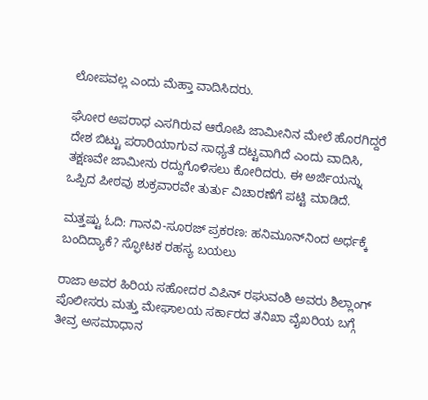ಲೋಪವಲ್ಲ ಎಂದು ಮೆಹ್ತಾ ವಾದಿಸಿದರು.

ಘೋರ ಅಪರಾಧ ಎಸಗಿರುವ ಆರೋಪಿ ಜಾಮೀನಿನ ಮೇಲೆ ಹೊರಗಿದ್ದರೆ ದೇಶ ಬಿಟ್ಟು ಪರಾರಿಯಾಗುವ ಸಾಧ್ಯತೆ ದಟ್ಟವಾಗಿದೆ ಎಂದು ವಾದಿಸಿ, ತಕ್ಷಣವೇ ಜಾಮೀನು ರದ್ದುಗೊಳಿಸಲು ಕೋರಿದರು. ಈ ಅರ್ಜಿಯನ್ನು ಒಪ್ಪಿದ ಪೀಠವು ಶುಕ್ರವಾರವೇ ತುರ್ತು ವಿಚಾರಣೆಗೆ ಪಟ್ಟಿ ಮಾಡಿದೆ.

ಮತ್ತಷ್ಟು ಓದಿ: ಗಾನವಿ-ಸೂರಜ್ ಪ್ರಕರಣ: ಹನಿಮೂನ್‌ನಿಂದ ಅರ್ಧಕ್ಕೆ ಬಂದಿದ್ಯಾಕೆ? ಸ್ಫೋಟಕ ರಹಸ್ಯ ಬಯಲು

ರಾಜಾ ಅವರ ಹಿರಿಯ ಸಹೋದರ ವಿಪಿನ್ ರಘುವಂಶಿ ಅವರು ಶಿಲ್ಲಾಂಗ್ ಪೊಲೀಸರು ಮತ್ತು ಮೇಘಾಲಯ ಸರ್ಕಾರದ ತನಿಖಾ ವೈಖರಿಯ ಬಗ್ಗೆ ತೀವ್ರ ಅಸಮಾಧಾನ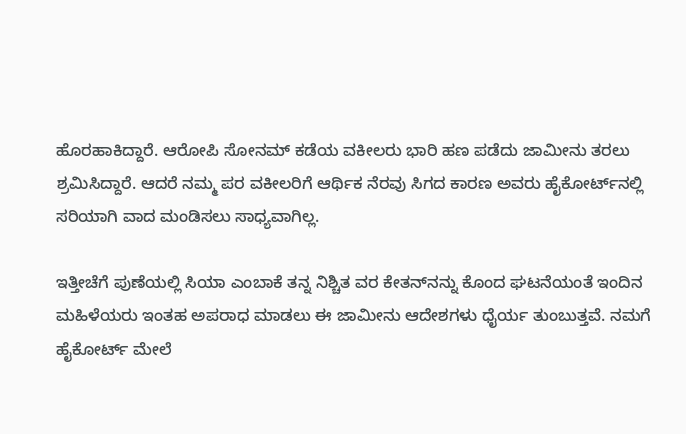ಹೊರಹಾಕಿದ್ದಾರೆ. ಆರೋಪಿ ಸೋನಮ್ ಕಡೆಯ ವಕೀಲರು ಭಾರಿ ಹಣ ಪಡೆದು ಜಾಮೀನು ತರಲು ಶ್ರಮಿಸಿದ್ದಾರೆ. ಆದರೆ ನಮ್ಮ ಪರ ವಕೀಲರಿಗೆ ಆರ್ಥಿಕ ನೆರವು ಸಿಗದ ಕಾರಣ ಅವರು ಹೈಕೋರ್ಟ್‌ನಲ್ಲಿ ಸರಿಯಾಗಿ ವಾದ ಮಂಡಿಸಲು ಸಾಧ್ಯವಾಗಿಲ್ಲ.

ಇತ್ತೀಚೆಗೆ ಪುಣೆಯಲ್ಲಿ ಸಿಯಾ ಎಂಬಾಕೆ ತನ್ನ ನಿಶ್ಚಿತ ವರ ಕೇತನ್‌ನನ್ನು ಕೊಂದ ಘಟನೆಯಂತೆ ಇಂದಿನ ಮಹಿಳೆಯರು ಇಂತಹ ಅಪರಾಧ ಮಾಡಲು ಈ ಜಾಮೀನು ಆದೇಶಗಳು ಧೈರ್ಯ ತುಂಬುತ್ತವೆ. ನಮಗೆ ಹೈಕೋರ್ಟ್ ಮೇಲೆ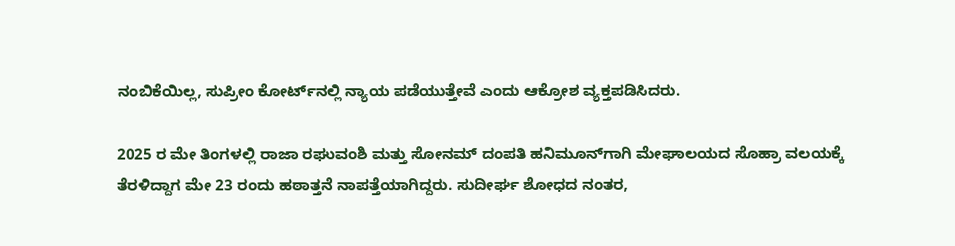ನಂಬಿಕೆಯಿಲ್ಲ, ಸುಪ್ರೀಂ ಕೋರ್ಟ್‌ನಲ್ಲಿ ನ್ಯಾಯ ಪಡೆಯುತ್ತೇವೆ ಎಂದು ಆಕ್ರೋಶ ವ್ಯಕ್ತಪಡಿಸಿದರು.

2025 ರ ಮೇ ತಿಂಗಳಲ್ಲಿ ರಾಜಾ ರಘುವಂಶಿ ಮತ್ತು ಸೋನಮ್ ದಂಪತಿ ಹನಿಮೂನ್‌ಗಾಗಿ ಮೇಘಾಲಯದ ಸೊಹ್ರಾ ವಲಯಕ್ಕೆ ತೆರಳಿದ್ದಾಗ ಮೇ 23 ರಂದು ಹಠಾತ್ತನೆ ನಾಪತ್ತೆಯಾಗಿದ್ದರು. ಸುದೀರ್ಘ ಶೋಧದ ನಂತರ,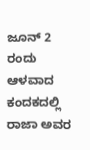ಜೂನ್ 2 ರಂದು ಆಳವಾದ ಕಂದಕದಲ್ಲಿ ರಾಜಾ ಅವರ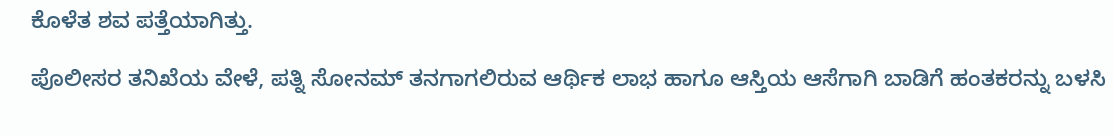ಕೊಳೆತ ಶವ ಪತ್ತೆಯಾಗಿತ್ತು.

ಪೊಲೀಸರ ತನಿಖೆಯ ವೇಳೆ, ಪತ್ನಿ ಸೋನಮ್ ತನಗಾಗಲಿರುವ ಆರ್ಥಿಕ ಲಾಭ ಹಾಗೂ ಆಸ್ತಿಯ ಆಸೆಗಾಗಿ ಬಾಡಿಗೆ ಹಂತಕರನ್ನು ಬಳಸಿ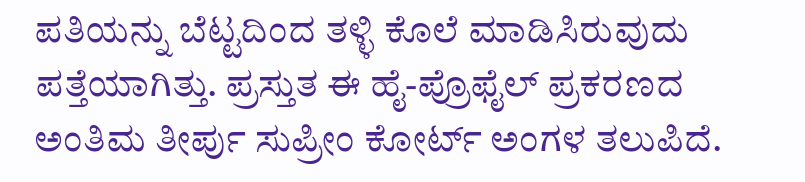ಪತಿಯನ್ನು ಬೆಟ್ಟದಿಂದ ತಳ್ಳಿ ಕೊಲೆ ಮಾಡಿಸಿರುವುದು ಪತ್ತೆಯಾಗಿತ್ತು. ಪ್ರಸ್ತುತ ಈ ಹೈ-ಪ್ರೊಫೈಲ್ ಪ್ರಕರಣದ ಅಂತಿಮ ತೀರ್ಪು ಸುಪ್ರೀಂ ಕೋರ್ಟ್ ಅಂಗಳ ತಲುಪಿದೆ.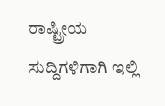ರಾಷ್ಟ್ರೀಯ ಸುದ್ದಿಗಳಿಗಾಗಿ ಇಲ್ಲಿ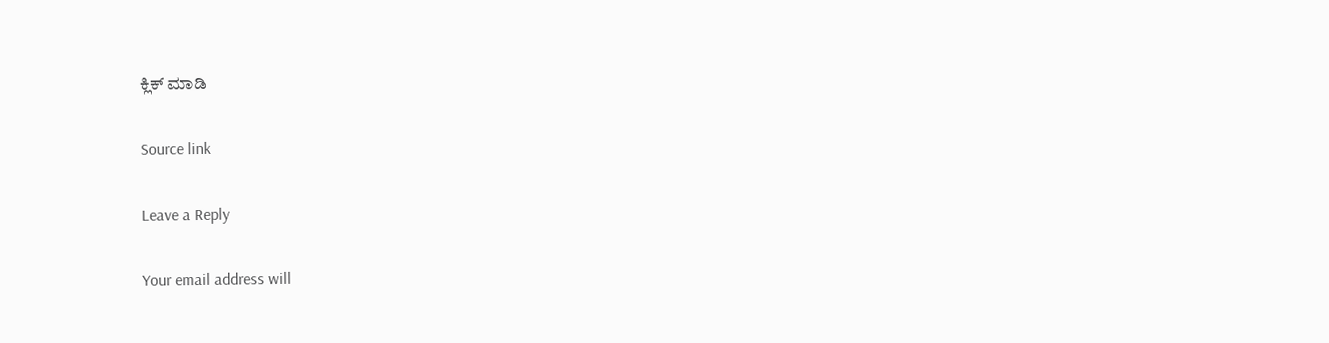ಕ್ಲಿಕ್ ಮಾಡಿ

Source link

Leave a Reply

Your email address will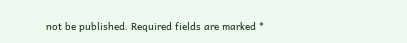not be published. Required fields are marked *